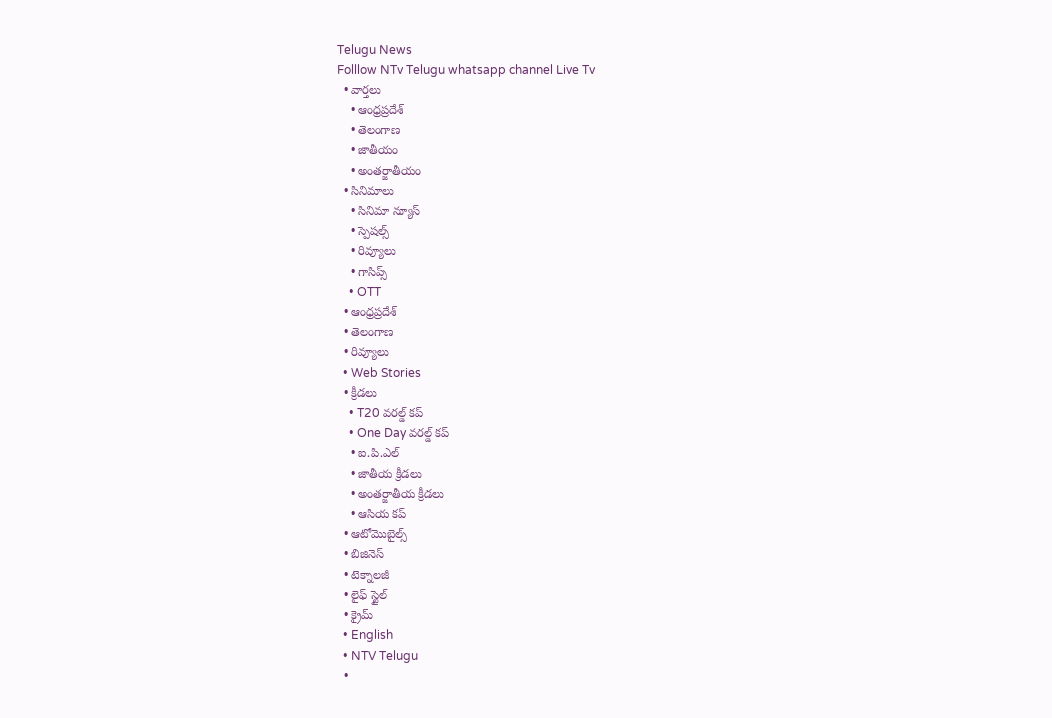Telugu News
Folllow NTv Telugu whatsapp channel Live Tv
  • వార్తలు
    • ఆంధ్రప్రదేశ్
    • తెలంగాణ
    • జాతీయం
    • అంతర్జాతీయం
  • సినిమాలు
    • సినిమా న్యూస్
    • స్పెషల్స్
    • రివ్యూలు
    • గాసిప్స్
    • OTT
  • ఆంధ్రప్రదేశ్
  • తెలంగాణ
  • రివ్యూలు
  • Web Stories
  • క్రీడలు
    • T20 వరల్డ్ కప్
    • One Day వరల్డ్ కప్
    • ఐ.పి.ఎల్
    • జాతీయ క్రీడలు
    • అంతర్జాతీయ క్రీడలు
    • ఆసియ కప్
  • ఆటోమొబైల్స్
  • బిజినెస్‌
  • టెక్నాలజీ
  • లైఫ్ స్టైల్
  • క్రైమ్
  • English
  • NTV Telugu
  •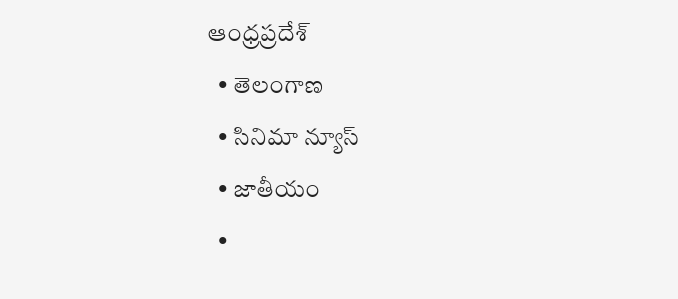ఆంధ్రప్రదేశ్
  • తెలంగాణ
  • సినిమా న్యూస్
  • జాతీయం
  •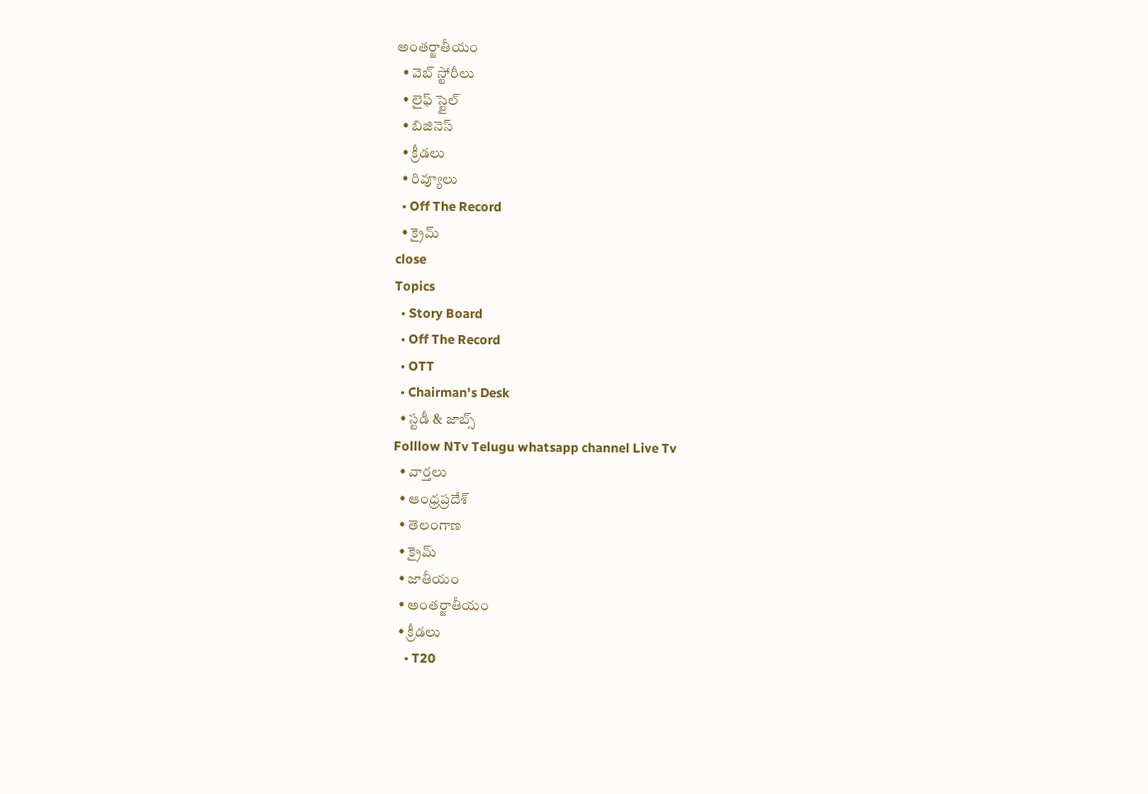అంతర్జాతీయం
  • వెబ్ స్టోరీలు
  • లైఫ్ స్టైల్
  • బిజినెస్‌
  • క్రీడలు
  • రివ్యూలు
  • Off The Record
  • క్రైమ్
close
Topics
  • Story Board
  • Off The Record
  • OTT
  • Chairman's Desk
  • స్టడీ & జాబ్స్
Folllow NTv Telugu whatsapp channel Live Tv
  • వార్తలు
  • ఆంధ్రప్రదేశ్
  • తెలంగాణ
  • క్రైమ్
  • జాతీయం
  • అంతర్జాతీయం
  • క్రీడలు
    • T20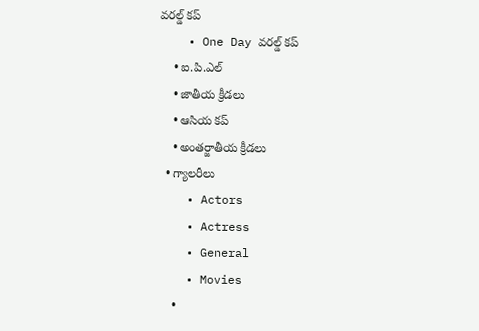వరల్డ్ కప్
    • One Day వరల్డ్ కప్
    • ఐ.పి.ఎల్
    • జాతీయ క్రీడలు
    • ఆసియ కప్
    • అంతర్జాతీయ క్రీడలు
  • గ్యాలరీలు
    • Actors
    • Actress
    • General
    • Movies
    •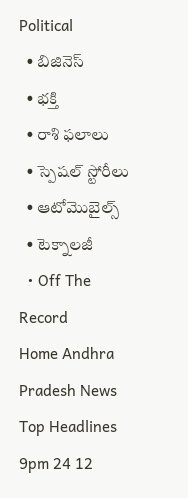Political
  • బిజినెస్‌
  • భక్తి
  • రాశి ఫలాలు
  • స్పెషల్‌ స్టోరీలు
  • ఆటోమొబైల్స్
  • టెక్నాలజీ
  • Off The Record
Home Andhra Pradesh News Top Headlines 9pm 24 12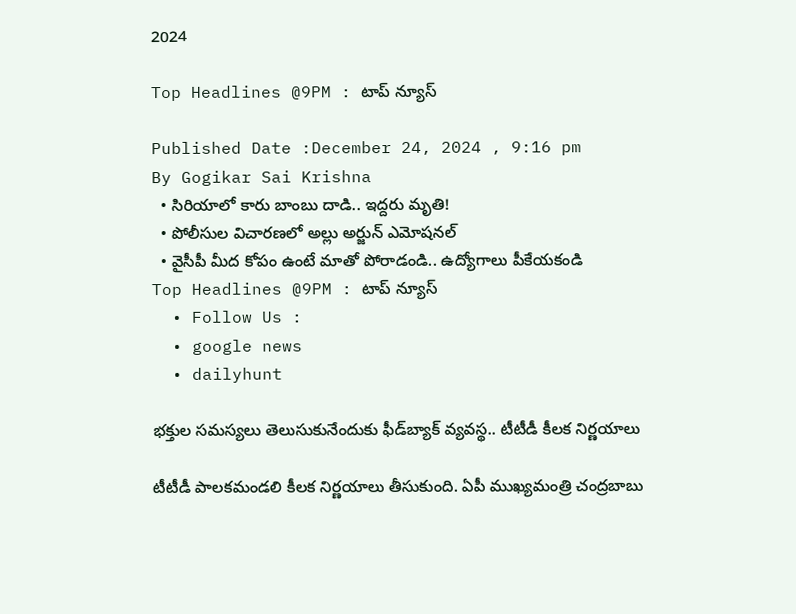2024

Top Headlines @9PM : టాప్ న్యూస్

Published Date :December 24, 2024 , 9:16 pm
By Gogikar Sai Krishna
  • సిరియాలో కారు బాంబు దాడి.. ఇద్దరు మృతి!
  • పోలీసుల విచారణలో అల్లు అర్జున్ ఎమోషనల్
  • వైసీపీ మీద కోపం ఉంటే మాతో పోరాడండి.. ఉద్యోగాలు పీకేయకండి
Top Headlines @9PM : టాప్ న్యూస్
  • Follow Us :
  • google news
  • dailyhunt

భక్తుల సమస్యలు తెలుసుకునేందుకు ఫీడ్‌బ్యాక్ వ్యవస్థ.. టీటీడీ కీలక నిర్ణయాలు

టీటీడీ పాలకమండలి కీలక నిర్ణయాలు తీసుకుంది. ఏపీ ముఖ్యమంత్రి చంద్రబాబు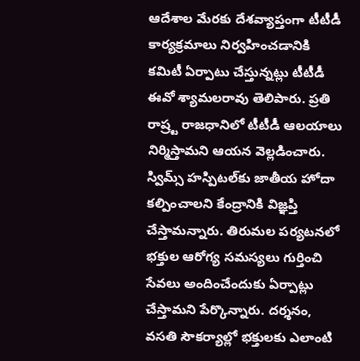ఆదేశాల మేరకు దేశవ్యాప్తంగా టీటీడీ కార్యక్రమాలు నిర్వహించడానికి కమిటీ ఏర్పాటు చేస్తున్నట్లు టీటీడీ ఈవో శ్యామలరావు తెలిపారు. ప్రతి రాష్ర్ట రాజధానిలో టీటీడీ ఆలయాలు నిర్మిస్తామని ఆయన వెల్లడించారు. స్విమ్స్ హస్పిటల్‌కు జాతీయ హోదా కల్పించాలని కేంద్రానికి విజ్ఞప్తి చేస్తామన్నారు. తిరుమల పర్యటనలో భక్తుల ఆరోగ్య సమస్యలు గుర్తించి సేవలు అందించేందుకు ఏర్పాట్లు చేస్తామని పేర్కొన్నారు. దర్శనం, వసతి సౌకర్యాల్లో భక్తులకు ఎలాంటి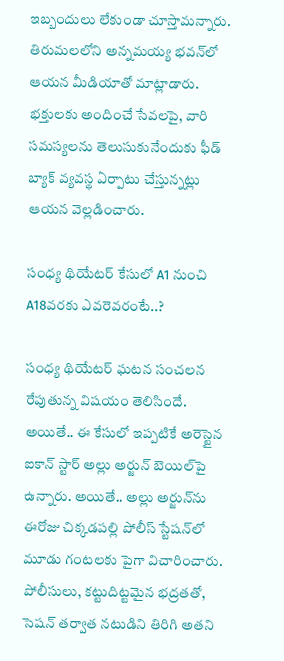ఇబ్బందులు లేకుండా చూస్తామన్నారు. తిరుమలలోని అన్నమయ్య భవన్‌లో ఆయన మీడియాతో మాట్లాడారు. భక్తులకు అందించే సేవలపై, వారి సమస్యలను తెలుసుకునేందుకు ఫీడ్‌ బ్యాక్ వ్యవస్థ ఏర్పాటు చేస్తున్నట్లు ఆయన వెల్లడించారు.

సంధ్య థియేటర్‌ కేసులో A1 నుంచి A18వరకు ఎవరెవరంటే..?

సంధ్య థియేటర్‌ ఘటన సంచలన రేపుతున్న విషయం తెలిసిందే. అయితే.. ఈ కేసులో ఇప్పటికే అరెస్టైన ఐకాన్‌ స్టార్‌ అల్లు అర్జున్‌ బెయిల్‌పై ఉన్నారు. అయితే.. అల్లు అర్జున్‌ను ఈరోజు చిక్కడపల్లి పోలీస్ స్టేషన్‌లో మూడు గంటలకు పైగా విచారించారు. పోలీసులు, కట్టుదిట్టమైన భద్రతతో, సెషన్ తర్వాత నటుడిని తిరిగి అతని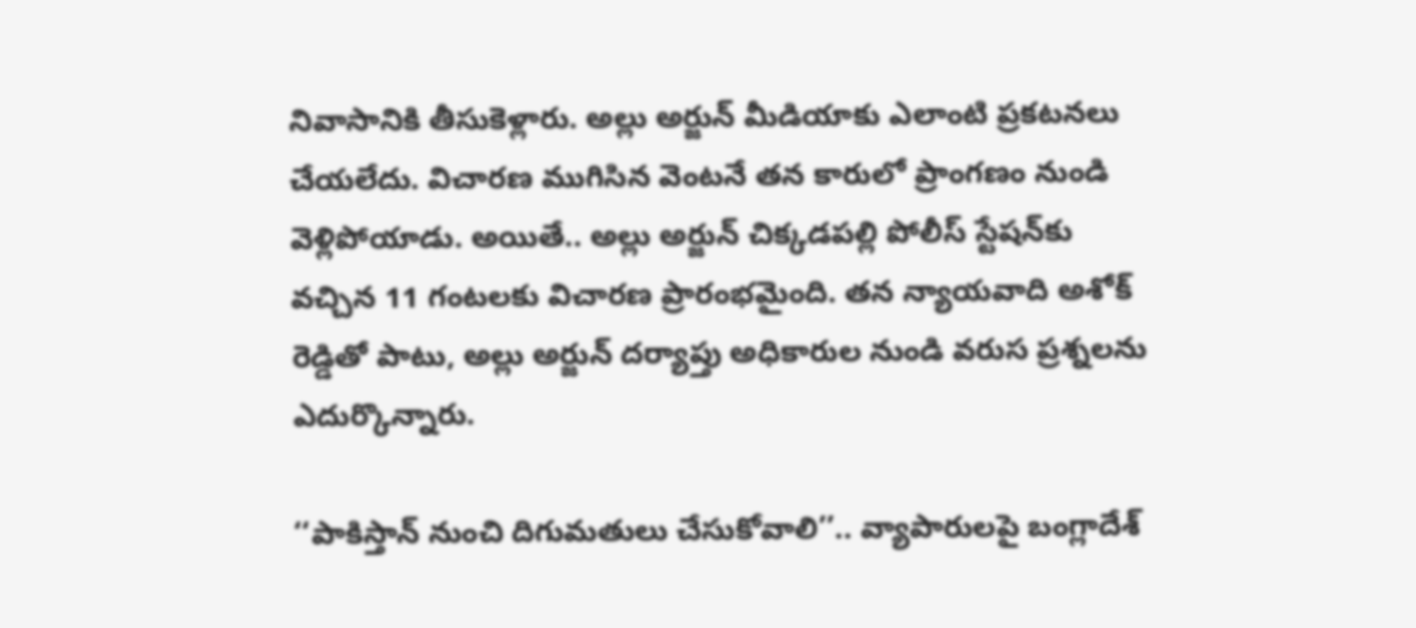నివాసానికి తీసుకెళ్లారు. అల్లు అర్జున్ మీడియాకు ఎలాంటి ప్రకటనలు చేయలేదు. విచారణ ముగిసిన వెంటనే తన కారులో ప్రాంగణం నుండి వెళ్లిపోయాడు. అయితే.. అల్లు అర్జున్ చిక్కడపల్లి పోలీస్ స్టేషన్‌కు వచ్చిన 11 గంటలకు విచారణ ప్రారంభమైంది. తన న్యాయవాది అశోక్ రెడ్డితో పాటు, అల్లు అర్జున్‌ దర్యాప్తు అధికారుల నుండి వరుస ప్రశ్నలను ఎదుర్కొన్నారు.

‘‘పాకిస్తాన్ నుంచి దిగుమతులు చేసుకోవాలి’’.. వ్యాపారులపై బంగ్లాదేశ్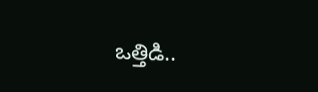ఒత్తిడి..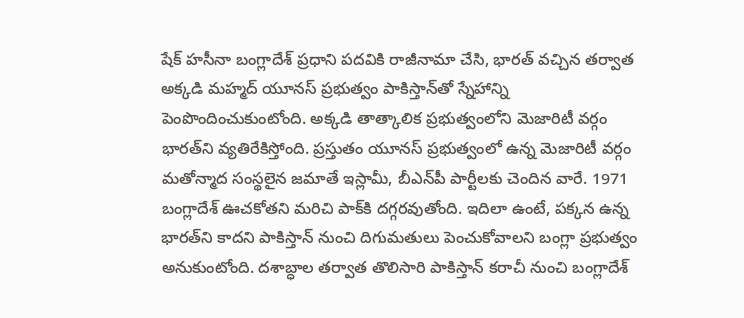షేక్ హసీనా బంగ్లాదేశ్ ప్రధాని పదవికి రాజీనామా చేసి, భారత్ వచ్చిన తర్వాత అక్కడి మహ్మద్ యూనస్ ప్రభుత్వం పాకిస్తాన్‌తో స్నేహాన్ని పెంపొందించుకుంటోంది. అక్కడి తాత్కాలిక ప్రభుత్వంలోని మెజారిటీ వర్గం భారత్‌ని వ్యతిరేకిస్తోంది. ప్రస్తుతం యూనస్ ప్రభుత్వంలో ఉన్న మెజారిటీ వర్గం మతోన్మాద సంస్థలైన జమాతే ఇస్లామీ, బీఎన్‌పీ పార్టీలకు చెందిన వారే. 1971 బంగ్లాదేశ్ ఊచకోతని మరిచి పాక్‌కి దగ్గరవుతోంది. ఇదిలా ఉంటే, పక్కన ఉన్న భారత్‌ని కాదని పాకిస్తాన్ నుంచి దిగుమతులు పెంచుకోవాలని బంగ్లా ప్రభుత్వం అనుకుంటోంది. దశాబ్ధాల తర్వాత తొలిసారి పాకిస్తాన్ కరాచీ నుంచి బంగ్లాదేశ్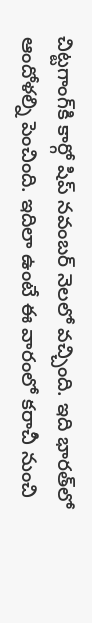చిట్టగాంగ్‌కి కార్గో షిప్ నవంబర్ నెలలో వచ్చింది. ఇది భారత్‌లో ఆందోళల్ని పెంచింది. ఇదిలా ఉంటే ఈ వారంలో కరాచీ నుంచి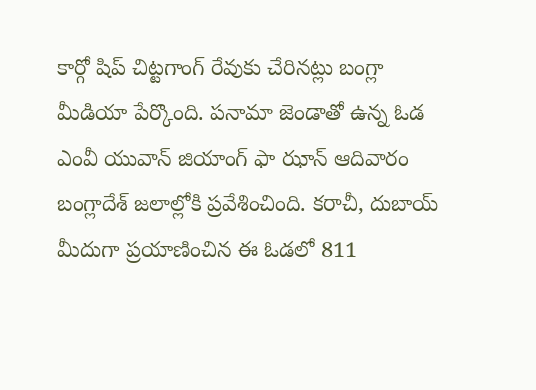కార్గో షిప్ చిట్టగాంగ్ రేవుకు చేరినట్లు బంగ్లా మీడియా పేర్కొంది. పనామా జెండాతో ఉన్న ఓడ ఎంవీ యువాన్ జియాంగ్ ఫా ఝాన్ ఆదివారం బంగ్లాదేశ్ జలాల్లోకి ప్రవేశించింది. కరాచీ, దుబాయ్ మీదుగా ప్రయాణించిన ఈ ఓడలో 811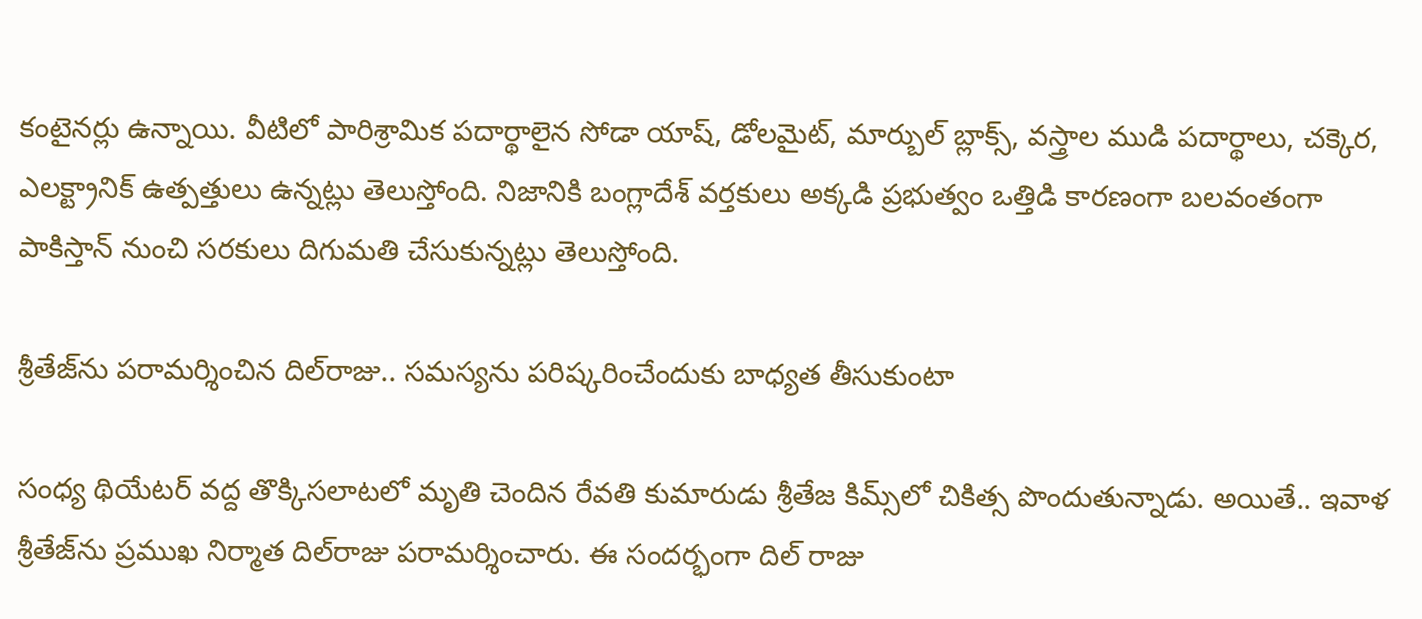కంటైనర్లు ఉన్నాయి. వీటిలో పారిశ్రామిక పదార్థాలైన సోడా యాష్, డోలమైట్, మార్బుల్ బ్లాక్స్, వస్త్రాల ముడి పదార్థాలు, చక్కెర, ఎలక్ట్రానిక్ ఉత్పత్తులు ఉన్నట్లు తెలుస్తోంది. నిజానికి బంగ్లాదేశ్ వర్తకులు అక్కడి ప్రభుత్వం ఒత్తిడి కారణంగా బలవంతంగా పాకిస్తాన్ నుంచి సరకులు దిగుమతి చేసుకున్నట్లు తెలుస్తోంది.

శ్రీతేజ్‌ను పరామర్శించిన దిల్‌రాజు.. సమస్యను పరిష్కరించేందుకు బాధ్యత తీసుకుంటా

సంధ్య థియేటర్‌ వద్ద తొక్కిసలాటలో మృతి చెందిన రేవతి కుమారుడు శ్రీతేజ కిమ్స్‌లో చికిత్స పొందుతున్నాడు. అయితే.. ఇవాళ శ్రీతేజ్‌ను ప్రముఖ నిర్మాత దిల్‌రాజు పరామర్శించారు. ఈ సందర్భంగా దిల్‌ రాజు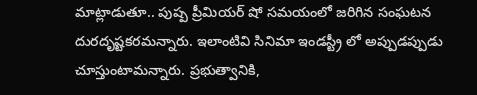మాట్లాడుతూ.. పుష్ప ప్రీమియర్ షో సమయంలో జరిగిన సంఘటన దురదృష్టకరమన్నారు. ఇలాంటివి సినిమా ఇండస్ట్రీ లో అప్పుడప్పుడు చూస్తుంటామన్నారు. ప్రభుత్వానికి,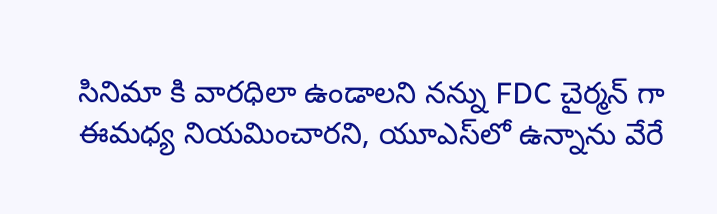సినిమా కి వారధిలా ఉండాలని నన్ను FDC చైర్మన్ గా ఈమధ్య నియమించారని, యూఎస్‌లో ఉన్నాను వేరే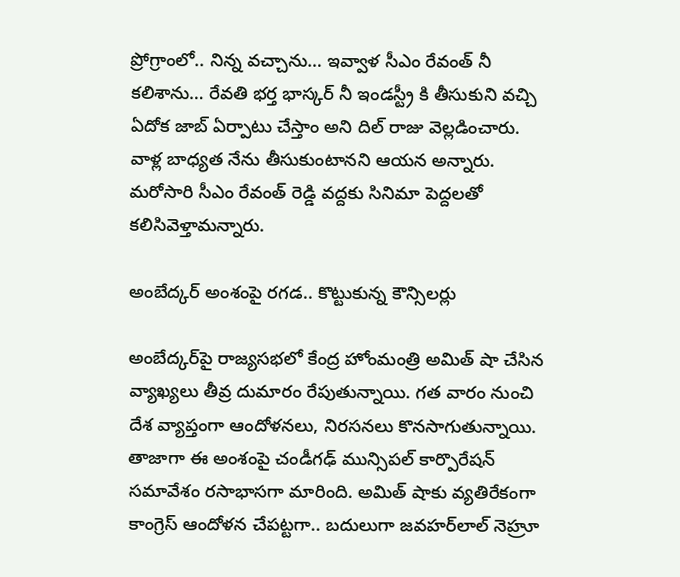ప్రోగ్రాంలో.. నిన్న వచ్చాను… ఇవ్వాళ సీఎం రేవంత్ నీ కలిశాను… రేవతి భర్త భాస్కర్ నీ ఇండస్ట్రీ కి తీసుకుని వచ్చి ఏదోక జాబ్ ఏర్పాటు చేస్తాం అని దిల్‌ రాజు వెల్లడించారు. వాళ్ల బాధ్యత నేను తీసుకుంటానని ఆయన అన్నారు. మరోసారి సీఎం రేవంత్ రెడ్డి వద్దకు సినిమా పెద్దలతో కలిసివెళ్తామన్నారు.

అంబేద్కర్ అంశంపై రగడ.. కొట్టుకున్న కౌన్సిలర్లు

అంబేద్కర్‌‌పై రాజ్యసభలో కేంద్ర హోంమంత్రి అమిత్ షా చేసిన వ్యాఖ్యలు తీవ్ర దుమారం రేపుతున్నాయి. గత వారం నుంచి దేశ వ్యాప్తంగా ఆందోళనలు, నిరసనలు కొనసాగుతున్నాయి. తాజాగా ఈ అంశంపై చండీగఢ్ మున్సిపల్ కార్పొరేషన్ సమావేశం రసాభాసగా మారింది. అమిత్ షాకు వ్యతిరేకంగా కాంగ్రెస్ ఆందోళన చేపట్టగా.. బదులుగా జవహర్‌లాల్ నెహ్రూ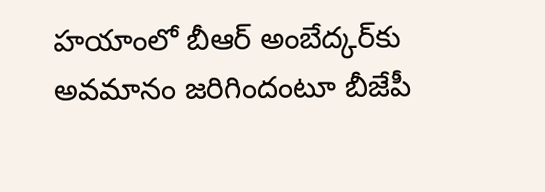హయాంలో బీఆర్‌ అంబేద్కర్‌కు అవమానం జరిగిందంటూ బీజేపీ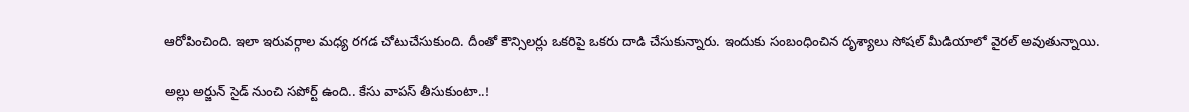ఆరోపించింది. ఇలా ఇరువర్గాల మధ్య రగడ చోటుచేసుకుంది. దీంతో కౌన్సిలర్లు ఒకరిపై ఒకరు దాడి చేసుకున్నారు. ఇందుకు సంబంధించిన దృశ్యాలు సోషల్ మీడియాలో వైరల్ అవుతున్నాయి.

అల్లు అర్జున్ సైడ్ నుంచి సపోర్ట్ ఉంది.. కేసు వాపస్‌ తీసుకుంటా..!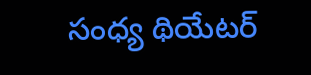సంధ్య థియేటర్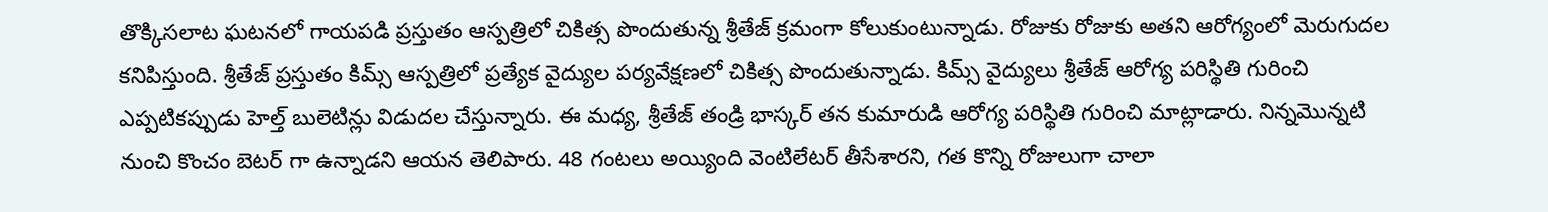తొక్కిసలాట ఘటనలో గాయపడి ప్రస్తుతం ఆస్పత్రిలో చికిత్స పొందుతున్న శ్రీతేజ్ క్రమంగా కోలుకుంటున్నాడు. రోజుకు రోజుకు అతని ఆరోగ్యంలో మెరుగుదల కనిపిస్తుంది. శ్రీతేజ్ ప్రస్తుతం కిమ్స్ ఆస్పత్రిలో ప్రత్యేక వైద్యుల పర్యవేక్షణలో చికిత్స పొందుతున్నాడు. కిమ్స్ వైద్యులు శ్రీతేజ్ ఆరోగ్య పరిస్థితి గురించి ఎప్పటికప్పుడు హెల్త్ బులెటిన్లు విడుదల చేస్తున్నారు. ఈ మధ్య, శ్రీతేజ్ తండ్రి భాస్కర్ తన కుమారుడి ఆరోగ్య పరిస్థితి గురించి మాట్లాడారు. నిన్నమొన్నటి నుంచి కొంచం బెటర్ గా ఉన్నాడని ఆయన తెలిపారు. 48 గంటలు అయ్యింది వెంటిలేటర్ తీసేశారని, గత కొన్ని రోజులుగా చాలా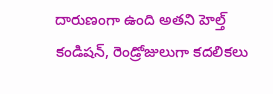దారుణంగా ఉంది అతని హెల్త్ కండిషన్, రెండ్రోజులుగా కదలికలు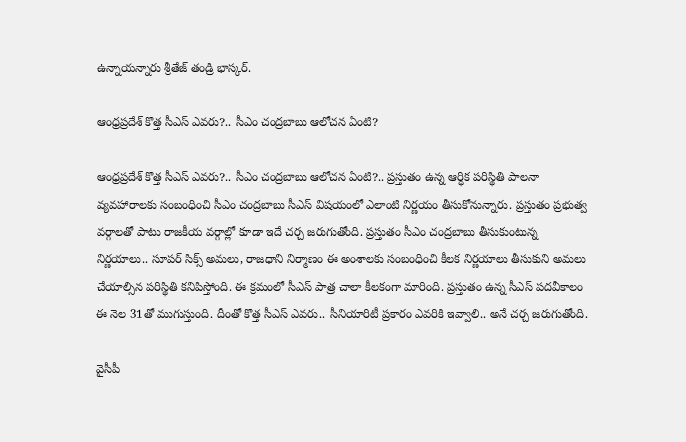ఉన్నాయన్నారు శ్రీతేజ్ తండ్రి భాస్కర్‌.

ఆంధ్రప్రదేశ్ కొత్త సీఎస్ ఎవరు?.. సీఎం చంద్రబాబు ఆలోచన ఏంటి?

ఆంధ్రప్రదేశ్ కొత్త సీఎస్ ఎవరు?.. సీఎం చంద్రబాబు ఆలోచన ఏంటి?.. ప్రస్తుతం ఉన్న ఆర్ధిక పరిస్థితి పాలనా వ్యవహారాలకు సంబంధించి సీఎం చంద్రబాబు సీఎస్ విషయంలో ఎలాంటి నిర్ణయం తీసుకోనున్నారు. ప్రస్తుతం ప్రభుత్వ వర్గాలతో పాటు రాజకీయ వర్గాల్లో కూడా ఇదే చర్చ జరుగుతోంది. ప్రస్తుతం సీఎం చంద్రబాబు తీసుకుంటున్న నిర్ణయాలు.. సూపర్ సిక్స్ అమలు, రాజధాని నిర్మాణం ఈ అంశాలకు సంబంధించి కీలక నిర్ణయాలు తీసుకుని అమలు చేయాల్సిన పరిస్థితి కనిపిస్తోంది. ఈ క్రమంలో సీఎస్ పాత్ర చాలా కీలకంగా మారింది. ప్రస్తుతం ఉన్న సీఎస్ పదవీకాలం ఈ నెల 31తో ముగుస్తుంది. దీంతో కొత్త సీఎస్ ఎవరు.. సీనియారిటీ ప్రకారం ఎవరికి ఇవ్వాలి.. అనే చర్చ జరుగుతోంది.

వైసీపీ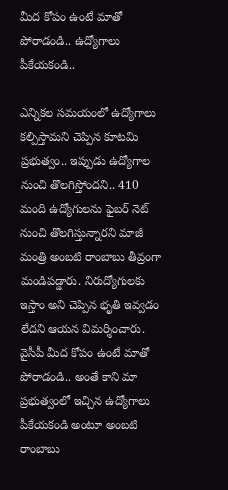మీద కోపం ఉంటే మాతో పోరాడండి.. ఉద్యోగాలు పీకేయకండి..

ఎన్నికల సమయంలో ఉద్యోగాలు కల్పిస్తామని చెప్పిన కూటమి ప్రభుత్వం.. ఇప్పుడు ఉద్యోగాల నుంచి తొలగిస్తోందని.. 410 మంది ఉద్యోగులను ఫైబర్ నెట్ నుంచి తొలగిస్తున్నారని మాజీ మంత్రి అంబటి రాంబాబు తీవ్రంగా మండిపడ్డారు. నిరుద్యోగులకు ఇస్తాం అని చెప్పిన భృతి ఇవ్వడం లేదని ఆయన విమర్శించారు. వైసీపీ మీద కోపం ఉంటే మాతో పోరాడండి.. అంతే కాని మా ప్రభుత్వంలో ఇచ్చిన ఉద్యోగాలు పీకేయకండి అంటూ అంబటి రాంబాబు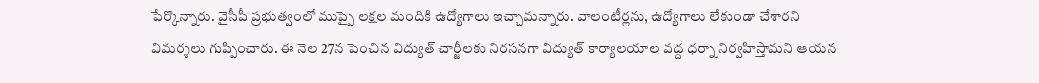పేర్కొన్నారు. వైసీపీ ప్రభుత్వంలో ముప్పై లక్షల మందికి ఉద్యోగాలు ఇచ్చామన్నారు. వాలంటీర్లను, ఉద్యోగాలు లేకుండా చేశారని విమర్శలు గుప్పించారు. ఈ నెల 27న పెంచిన విద్యుత్ చార్జీలకు నిరసనగా విద్యుత్ కార్యాలయాల వద్ద ధర్నా నిర్వహిస్తామని ఆయన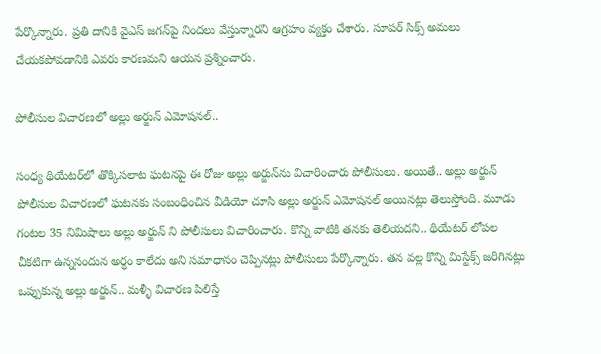పేర్కొన్నారు. ప్రతి దానికి వైఎస్ జగన్‌పై నిందలు వేస్తున్నారని ఆగ్రహం వ్యక్తం చేశారు. సూపర్ సిక్స్ అమలు చేయకపోవడానికి ఎవరు కారణమని ఆయన ప్రశ్నించారు.

పోలీసుల విచారణలో అల్లు అర్జున్ ఎమోషనల్..

సంధ్య థియేటర్‌లో తొక్కిసలాట ఘటనపై ఈ రోజు అల్లు అర్జున్‌ను విచారించారు పోలీసులు. అయితే.. అల్లు అర్జున్ పోలీసుల విచారణలో ఘటనకు సంబంధించిన వీడియో చూసి అల్లు అర్జున్ ఎమోషనల్ అయినట్లు తెలుస్తోంది. మూడు గంటల 35 నిమిషాలు అల్లు అర్జున్ ని పోలీసులు విచారించారు. కొన్ని వాటికి తనకు తెలియదని.. థియేటర్ లోపల చీకటిగా ఉన్ననందున అర్ధం కాలేదు అని సమాధానం చెప్పినట్లు పోలీసులు పేర్కొన్నారు. తన వల్ల కొన్ని మిస్టేక్స్ జరిగినట్లు ఒప్పుకున్న అల్లు అర్జున్.. మళ్ళీ విచారణ పిలిస్తే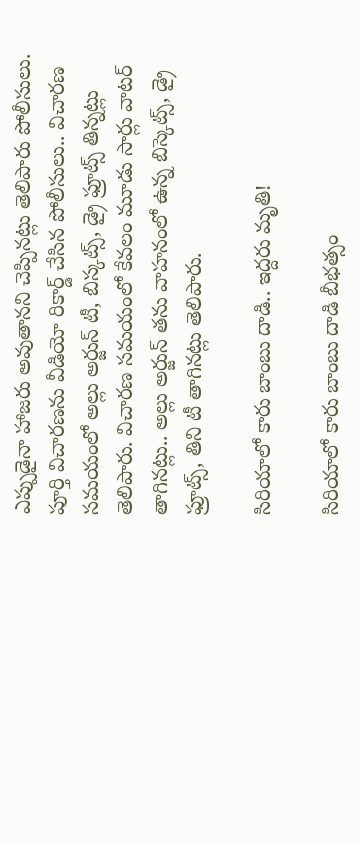ఎప్పుడైనా హాజరు అవుతానని చెప్పినట్లు తెలిపారు పోలీసులు. పూర్తి విచారణను వీడియో రికార్డ్ చేసిన పోలీసులు.. విచారణ సమయంలో అల్లు అర్జున్‌ టీ, బిస్కట్స్, డ్రై ఫ్రూట్స్ తిన్నట్లు తెలిపారు. విచారణ సమయంలో కేవలం మూడు సార్లు వాటర్ తాగినట్లు.. అల్లు అర్జున్ తను వాహనంలో ఉన్న బిస్కెట్స్, డ్రై ఫ్రూట్స్, తిని టీ తాగినట్లు తెలిపారు.

సిరియాలో కారు బాంబు దాడి.. ఇద్దరు మృతి!

సిరియాలో కారు బాంబు దాడి బీభత్సం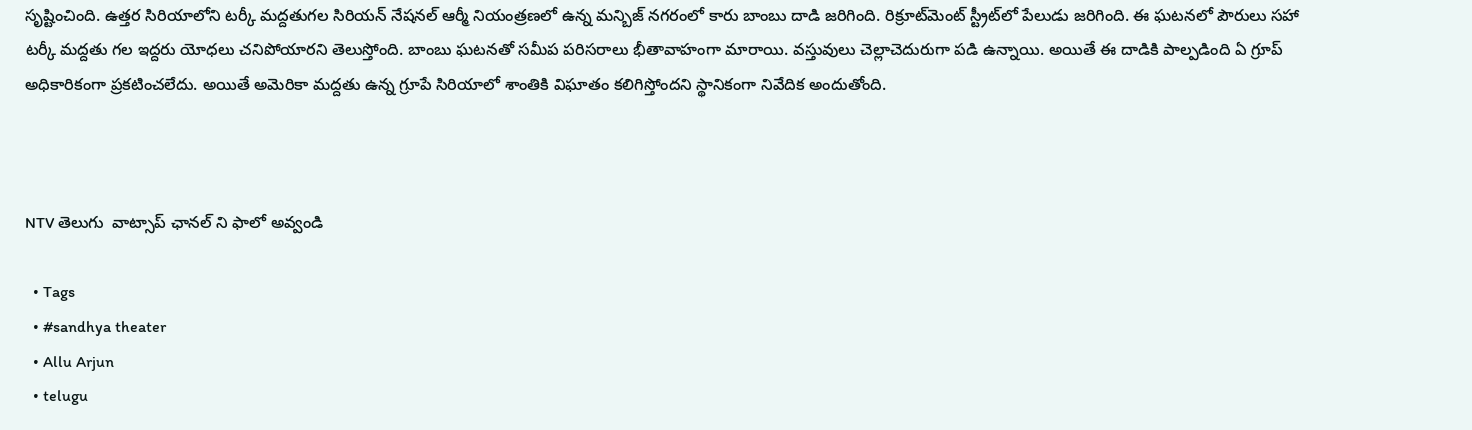సృష్టించింది. ఉత్తర సిరియాలోని టర్కీ మద్దతుగల సిరియన్ నేషనల్ ఆర్మీ నియంత్రణలో ఉన్న మన్బిజ్ నగరంలో కారు బాంబు దాడి జరిగింది. రిక్రూట్‌మెంట్ స్ట్రీట్‌లో పేలుడు జరిగింది. ఈ ఘటనలో పౌరులు సహా టర్కీ మద్దతు గల ఇద్దరు యోధలు చనిపోయారని తెలుస్తోంది. బాంబు ఘటనతో సమీప పరిసరాలు భీతావాహంగా మారాయి. వస్తువులు చెల్లాచెదురుగా పడి ఉన్నాయి. అయితే ఈ దాడికి పాల్పడింది ఏ గ్రూప్ అధికారికంగా ప్రకటించలేదు. అయితే అమెరికా మద్దతు ఉన్న గ్రూపే సిరియాలో శాంతికి విఘాతం కలిగిస్తోందని స్థానికంగా నివేదిక అందుతోంది.



NTV తెలుగు  వాట్సాప్ ఛానల్ ని ఫాలో అవ్వండి

  • Tags
  • #sandhya theater
  • Allu Arjun
  • telugu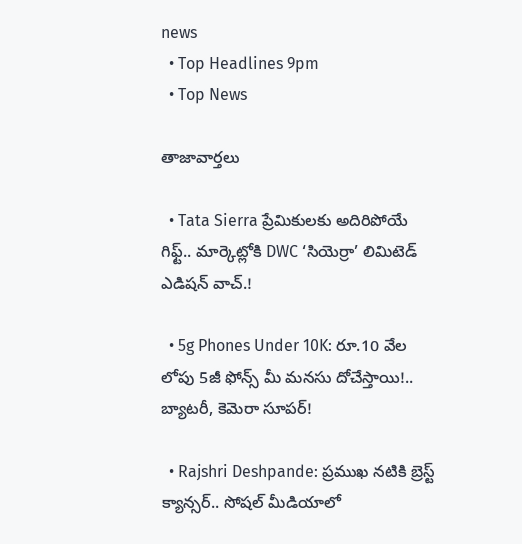news
  • Top Headlines 9pm
  • Top News

తాజావార్తలు

  • Tata Sierra ప్రేమికులకు అదిరిపోయే గిఫ్ట్.. మార్కెట్లోకి DWC ‘సియెర్రా’ లిమిటెడ్ ఎడిషన్ వాచ్.!

  • 5g Phones Under 10K: రూ.10 వేల లోపు 5జీ ఫోన్స్ మీ మనసు దోచేస్తాయి!.. బ్యాటరీ, కెమెరా సూపర్!

  • Rajshri Deshpande: ప్రముఖ నటికి బ్రెస్ట్‌ క్యాన్సర్‌.. సోషల్‌ మీడియాలో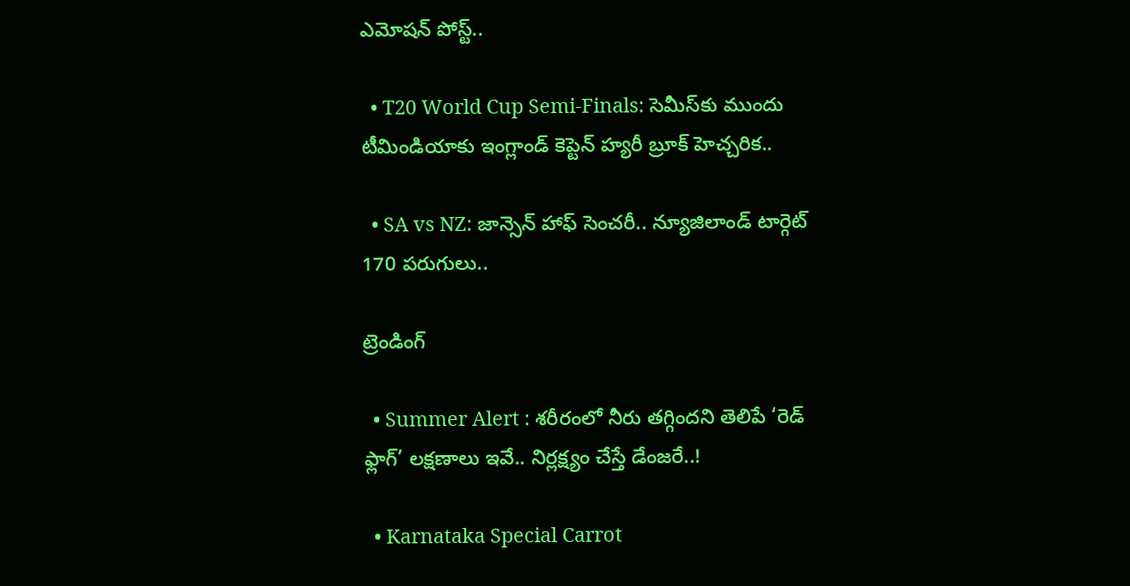ఎమోషన్‌ పోస్ట్..

  • T20 World Cup Semi-Finals: సెమీస్‌కు ముందు టీమిండియాకు ఇంగ్లాండ్ కెప్టెన్ హ్యరీ బ్రూక్ హెచ్చరిక..

  • SA vs NZ: జాన్సెన్ హాఫ్ సెంచరీ.. న్యూజిలాండ్‌ టార్గెట్‌ 170 పరుగులు..

ట్రెండింగ్‌

  • Summer Alert : శరీరంలో నీరు తగ్గిందని తెలిపే ‘రెడ్ ఫ్లాగ్’ లక్షణాలు ఇవే.. నిర్లక్ష్యం చేస్తే డేంజరే..!

  • Karnataka Special Carrot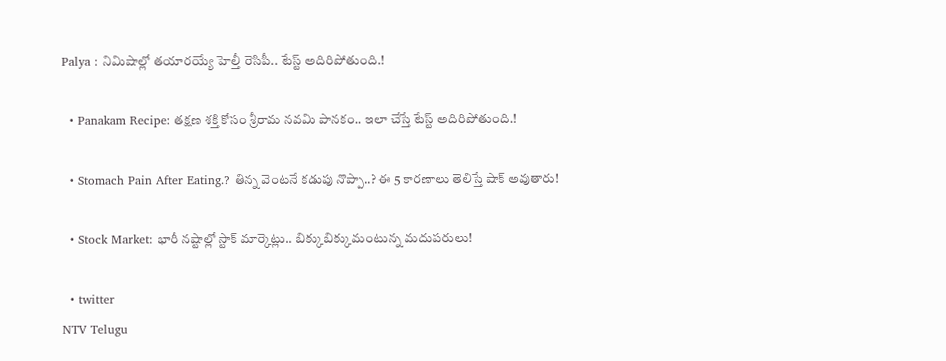Palya : నిమిషాల్లో తయారయ్యే హెల్తీ రెసిపీ.. టేస్ట్ అదిరిపోతుంది.!

  • Panakam Recipe: తక్షణ శక్తి కోసం శ్రీరామ నవమి పానకం.. ఇలా చేస్తే టేస్ట్ అదిరిపోతుంది.!

  • Stomach Pain After Eating.? తిన్న వెంటనే కడుపు నొప్పా..? ఈ 5 కారణాలు తెలిస్తే షాక్ అవుతారు!

  • Stock Market: భారీ నష్టాల్లో స్టాక్‌ మార్కెట్లు.. బిక్కుబిక్కుమంటున్న మదుపరులు!

  • twitter
NTV Telugu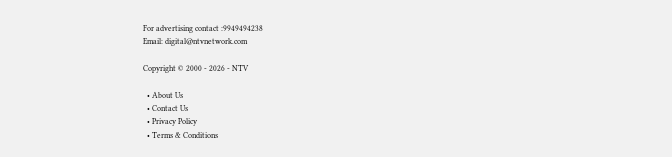For advertising contact :9949494238
Email: digital@ntvnetwork.com

Copyright © 2000 - 2026 - NTV

  • About Us
  • Contact Us
  • Privacy Policy
  • Terms & Conditions